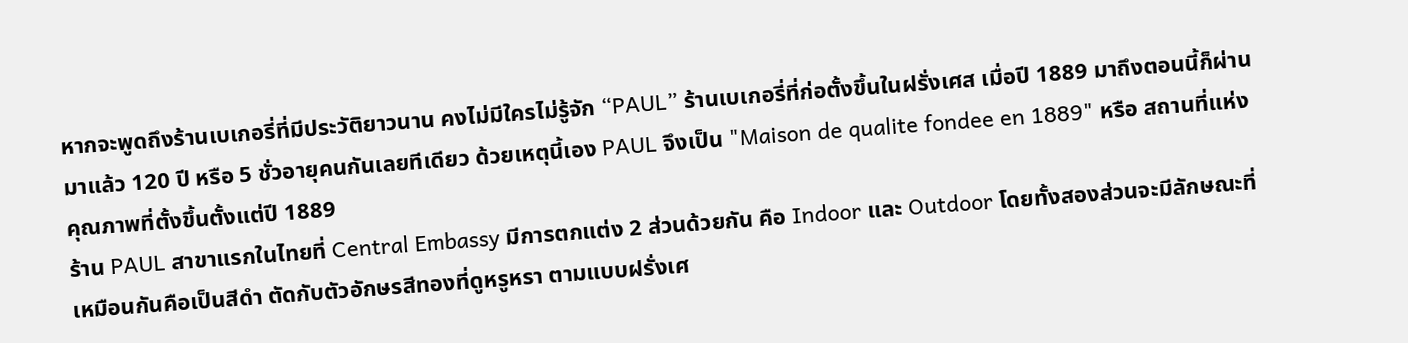หากจะพูดถึงร้านเบเกอรี่ที่มีประวัติยาวนาน คงไม่มีใครไม่รู้จัก “PAUL” ร้านเบเกอรี่ที่ก่อตั้งขึ้นในฝรั่งเศส เมื่อปี 1889 มาถึงตอนนี้ก็ผ่านมาแล้ว 120 ปี หรือ 5 ชั่วอายุคนกันเลยทีเดียว ด้วยเหตุนี้เอง PAUL จึงเป็น "Maison de qualite fondee en 1889" หรือ สถานที่แห่งคุณภาพที่ตั้งขึ้นตั้งแต่ปี 1889
ร้าน PAUL สาขาแรกในไทยที่ Central Embassy มีการตกแต่ง 2 ส่วนด้วยกัน คือ Indoor และ Outdoor โดยทั้งสองส่วนจะมีลักษณะที่เหมือนกันคือเป็นสีดำ ตัดกับตัวอักษรสีทองที่ดูหรูหรา ตามแบบฝรั่งเศ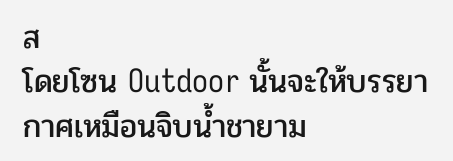ส
โดยโซน Outdoor นั้นจะให้บรรยากาศเหมือนจิบน้ำชายาม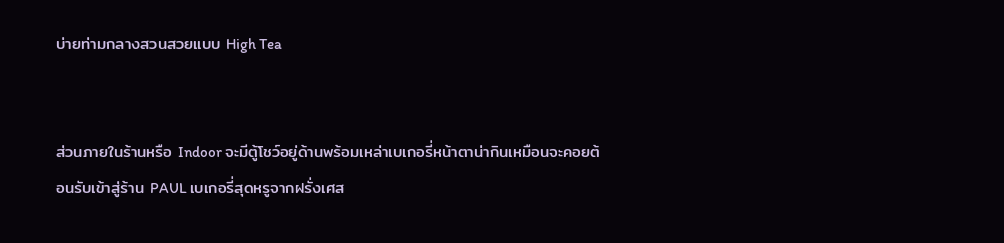บ่ายท่ามกลางสวนสวยแบบ High Tea


ส่วนภายในร้านหรือ Indoor จะมีตู้โชว์อยู่ด้านพร้อมเหล่าเบเกอรี่หน้าตาน่ากินเหมือนจะคอยต้อนรับเข้าสู่ร้าน PAUL เบเกอรี่สุดหรูจากฝรั่งเศส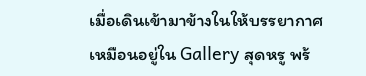เมื่อเดินเข้ามาข้างในให้บรรยากาศเหมือนอยู่ใน Gallery สุดหรู พร้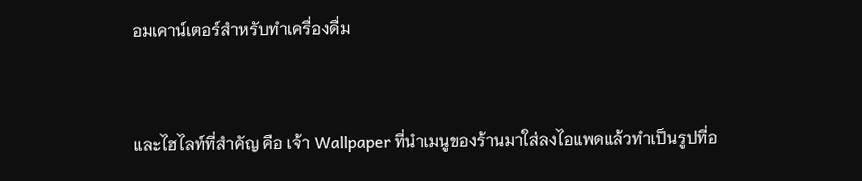อมเคาน์เตอร์สำหรับทำเครื่องดื่ม


และไฮไลท์ที่สำคัญ คือ เจ้า Wallpaper ที่นำเมนูของร้านมาใส่ลงไอแพดแล้วทำเป็นรูปที่อ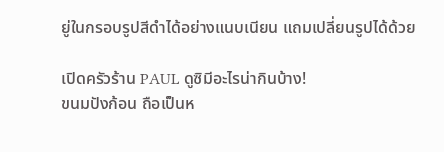ยู่ในกรอบรูปสีดำได้อย่างแนบเนียน แถมเปลี่ยนรูปได้ด้วย

เปิดครัวร้าน PAUL ดูซิมีอะไรน่ากินบ้าง!
ขนมปังก้อน ถือเป็นห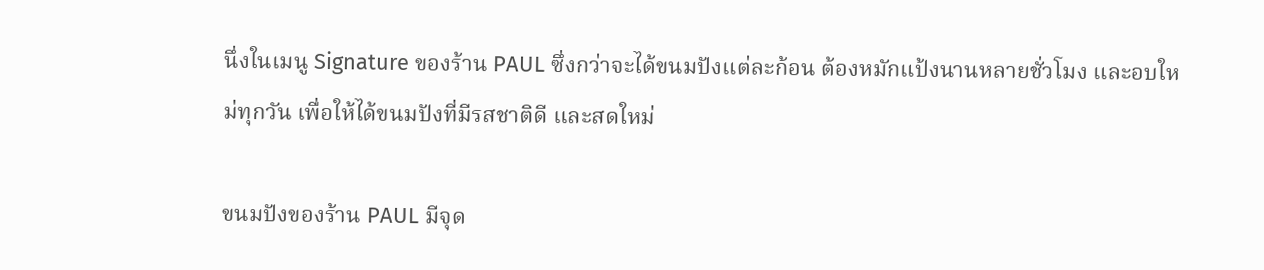นึ่งในเมนู Signature ของร้าน PAUL ซึ่งกว่าจะได้ขนมปังแต่ละก้อน ต้องหมักแป้งนานหลายชั่วโมง และอบใหม่ทุกวัน เพื่อให้ได้ขนมปังที่มีรสชาติดี และสดใหม่

ขนมปังของร้าน PAUL มีจุด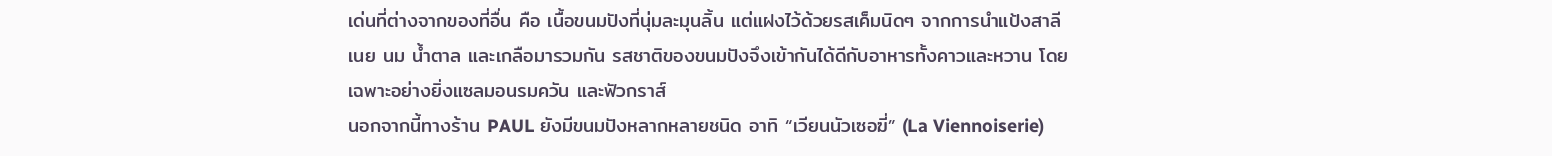เด่นที่ต่างจากของที่อื่น คือ เนื้อขนมปังที่นุ่มละมุนลิ้น แต่แฝงไว้ด้วยรสเค็มนิดๆ จากการนำแป้งสาลี เนย นม น้ำตาล และเกลือมารวมกัน รสชาติของขนมปังจึงเข้ากันได้ดีกับอาหารทั้งคาวและหวาน โดยเฉพาะอย่างยิ่งแซลมอนรมควัน และฟัวกราส์
นอกจากนี้ทางร้าน PAUL ยังมีขนมปังหลากหลายชนิด อาทิ “เวียนนัวเซอฆี่” (La Viennoiserie)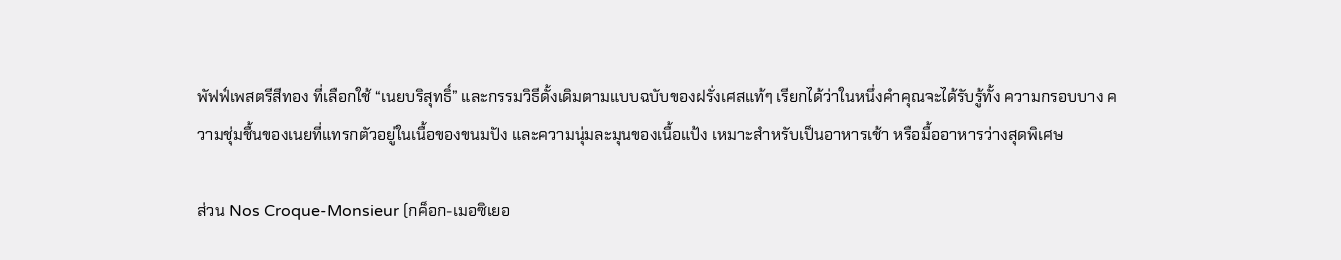พัฟฟ์เพสตรีสีทอง ที่เลือกใช้ “เนยบริสุทธิ์” และกรรมวิธีดั้งเดิมตามแบบฉบับของฝรั่งเศสแท้ๆ เรียกได้ว่าในหนึ่งคำคุณจะได้รับรู้ทั้ง ความกรอบบาง ความชุ่มชื้นของเนยที่แทรกตัวอยู่ในเนื้อของขนมปัง และความนุ่มละมุนของเนื้อแป้ง เหมาะสำหรับเป็นอาหารเช้า หรือมื้ออาหารว่างสุดพิเศษ

ส่วน Nos Croque-Monsieur (กค็อก-เมอซิเยอ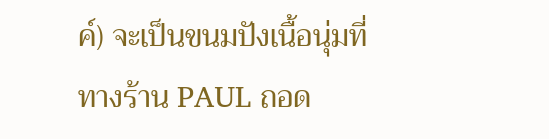ค์) จะเป็นขนมปังเนื้อนุ่มที่ทางร้าน PAUL ถอด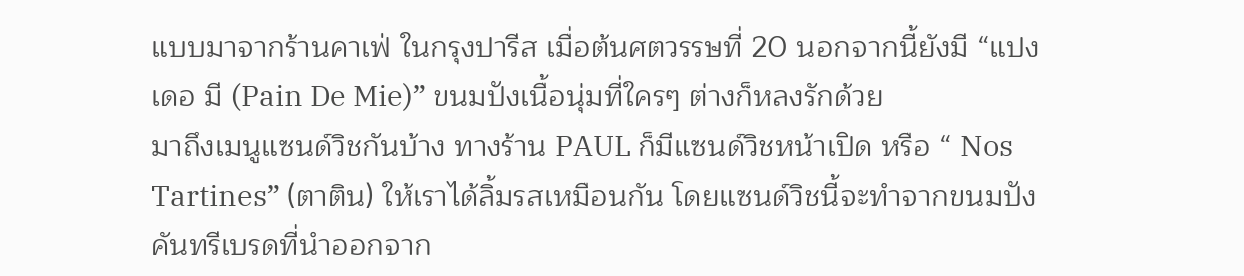แบบมาจากร้านคาเฟ่ ในกรุงปารีส เมื่อต้นศตวรรษที่ 20 นอกจากนี้ยังมี “แปง เดอ มี (Pain De Mie)” ขนมปังเนื้อนุ่มที่ใครๆ ต่างก็หลงรักด้วย
มาถึงเมนูแซนด์วิชกันบ้าง ทางร้าน PAUL ก็มีแซนด์วิชหน้าเปิด หรือ “ Nos Tartines” (ตาติน) ให้เราได้ลิ้มรสเหมือนกัน โดยแซนด์วิชนี้จะทำจากขนมปังคันทรีเบรดที่นำออกจาก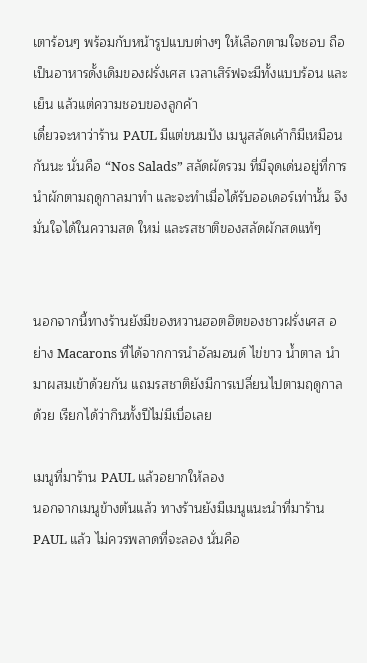เตาร้อนๆ พร้อมกับหน้ารูปแบบต่างๆ ให้เลือกตามใจชอบ ถือเป็นอาหารดั้งเดิมของฝรั่งเศส เวลาเสิร์ฟจะมีทั้งแบบร้อน และเย็น แล้วแต่ความชอบของลูกค้า
เดี๋ยวจะหาว่าร้าน PAUL มีแต่ขนมปัง เมนูสลัดเค้าก็มีเหมือนกันนะ นั่นคือ “Nos Salads” สลัดผัดรวม ที่มีจุดเด่นอยู่ที่การนำผักตามฤดูกาลมาทำ และจะทำเมื่อได้รับออเดอร์เท่านั้น จึงมั่นใจได้ในความสด ใหม่ และรสชาติของสลัดผักสดแท้ๆ


นอกจากนี้ทางร้านยังมีของหวานฮอตฮิตของชาวฝรั่งเศส อย่าง Macarons ที่ได้จากการนำอัลมอนด์ ไข่ขาว น้ำตาล นำมาผสมเข้าด้วยกัน แถมรสชาติยังมีการเปลี่ยนไปตามฤดูกาลด้วย เรียกได้ว่ากินทั้งปีไม่มีเบื่อเลย

เมนูที่มาร้าน PAUL แล้วอยากให้ลอง
นอกจากเมนูข้างต้นแล้ว ทางร้านยังมีเมนูแนะนำที่มาร้าน PAUL แล้ว ไม่ควรพลาดที่จะลอง นั่นคือ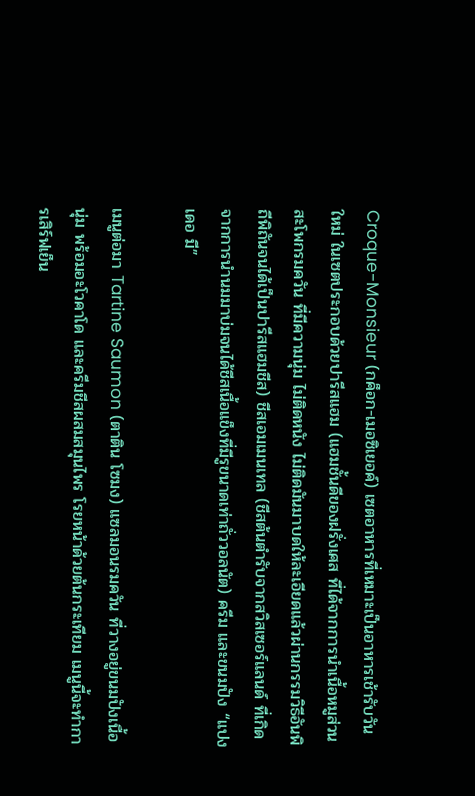Croque-Monsieur (กค็อก-เมอซิเยอค์) เซตอาหารที่เหมาะเป็นอาหารเช้ารับวันใหม่ ในเซตประกอบด้วยปารีสแฮม (แฮมชั้นดีของฝรั่งเศส ที่ได้จากการนำเนื้อหมูส่วนสะโพกรมควัน ที่มีความนุ่ม ไม่ติดหนัง ไม่ติดมันมาบดให้ละเอียดแล้วผ่านกรรมวิธีอันพิถีพิถันจนได้เป็นปารีสแฮมชีส) ชีสเอมเมนเทล (ชีสต้นตำรับจากสวิสเซอร์แลนด์ ที่เกิดจากการนำนมมาบ่มจนได้ชีสเนื้อแข็งที่มีรูขนาดเท่าถั่ววอลนัต) ครีม และขนมปัง “แปง เดอ มี”

เมนูต่อมา Tartine Saumon (ตาติน โซมง) แซลมอนรมควัน ที่วางอยู่ขนมปังเนื้อนุ่ม พร้อมอะโวคาโด และครีมชีสผสมสมุนไพร โรยหน้าด้วยต้นกระเทียม เมนูนี้จะทำการเสิร์ฟเย็น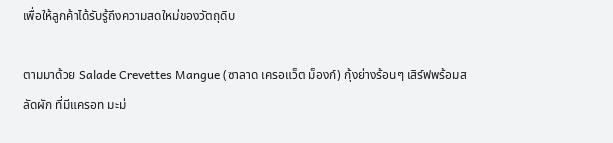เพื่อให้ลูกค้าได้รับรู้ถึงความสดใหม่ของวัตถุดิบ

ตามมาด้วย Salade Crevettes Mangue (ซาลาด เครอแว็ต ม็องก์) กุ้งย่างร้อนๆ เสิร์ฟพร้อมสลัดผัก ที่มีแครอท มะม่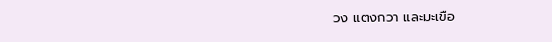วง แตงกวา และมะเขือ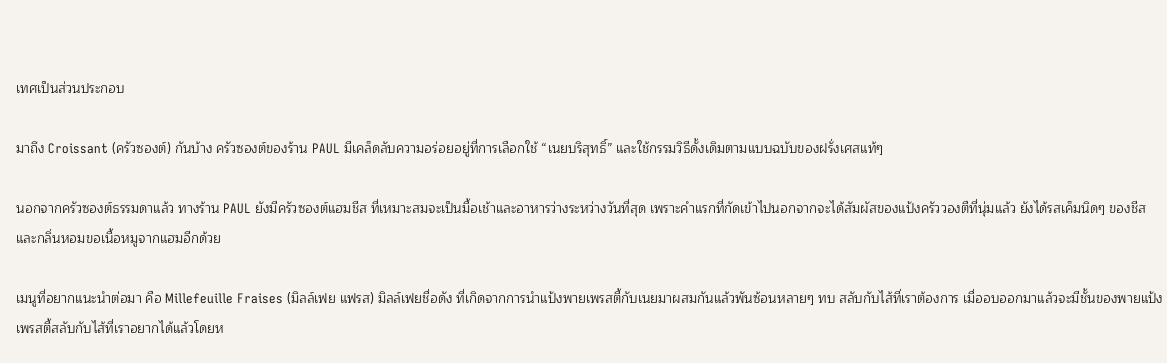เทศเป็นส่วนประกอบ

มาถึง Croissant (ครัวซองต์) กันบ้าง ครัวซองต์ของร้าน PAUL มีเคล็ดลับความอร่อยอยู่ที่การเลือกใช้ “เนยบริสุทธิ์” และใช้กรรมวิธีดั้งเดิมตามแบบฉบับของฝรั่งเศสแท้ๆ

นอกจากครัวซองต์ธรรมดาแล้ว ทางร้าน PAUL ยังมีครัวซองต์แฮมชีส ที่เหมาะสมจะเป็นมื้อเช้าและอาหารว่างระหว่างวันที่สุด เพราะคำแรกที่กัดเข้าไปนอกจากจะได้สัมผัสของแป้งครัววองตืที่นุ่มแล้ว ยังได้รสเค็มนิดๆ ของชีส และกลิ่นหอมขอเนื้อหมูจากแฮมอีกด้วย

เมนูที่อยากแนะนำต่อมา คือ Millefeuille Fraises (มิลล์เฟย แฟรส) มิลล์เฟยชื่อดัง ที่เกิดจากการนำแป้งพายเพรสตี้กับเนยมาผสมกันแล้วพันซ้อนหลายๆ ทบ สลับกับไส้ที่เราต้องการ เมื่ออบออกมาแล้วจะมีชั้นของพายแป้งเพรสตี้สลับกับไส้ที่เราอยากได้แล้วโดยห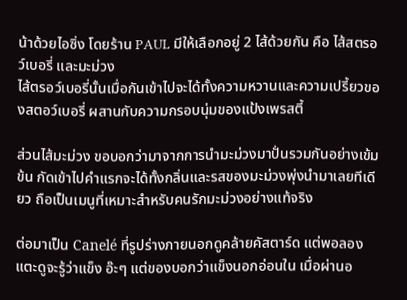น้าด้วยไอซิ่ง โดยร้าน PAUL มีให้เลือกอยู่ 2 ไส้ด้วยกัน คือ ไส้สตรอว์เบอรี่ และมะม่วง
ไส้ตรอว์เบอรี่นั้นเมื่อกันเข้าไปจะได้ทั้งความหวานและความเปรี้ยวของสตอว์เบอรี่ ผสานกับความกรอบนุ่มของแป้งเพรสตี้

ส่วนไส้มะม่วง ขอบอกว่ามาจากการนำมะม่วงมาปั่นรวมกันอย่างเข้มข้น กัดเข้าไปคำแรกจะได้ทั้งกลิ่นและรสของมะม่วงพุ่งนำมาเลยทีเดียว ถือเป็นเมนูที่เหมาะสำหรับคนรักมะม่วงอย่างแท้จริง

ต่อมาเป็น Canelé ที่รูปร่างภายนอกดูคล้ายคัสตาร์ด แต่พอลองแตะดูจะรู้ว่าแข็ง อ๊ะๆ แต่ของบอกว่าแข็งนอกอ่อนใน เมื่อผ่านอ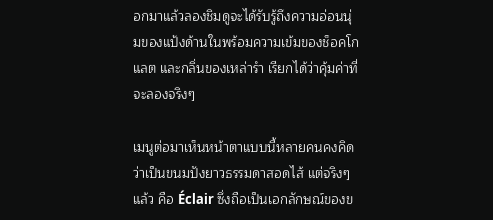อกมาแล้วลองชิมดูจะได้รับรู้ถึงความอ่อนนุ่มของแป้งด้านในพร้อมความเข้มของช็อคโกแลต และกลิ่นของเหล่ารำ เรียกได้ว่าคุ้มค่าที่จะลองจริงๆ

เมนูต่อมาเห็นหน้าตาแบบนี้หลายคนคงคิดว่าเป็นขนมปังยาวธรรมดาสอดไส้ แต่จริงๆ แล้ว คือ Éclair ซึ่งถือเป็นเอกลักษณ์ของข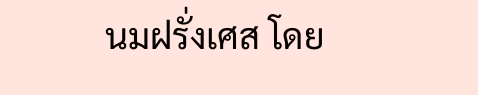นมฝรั่งเศส โดย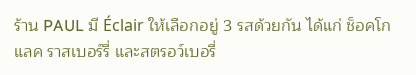ร้าน PAUL มี Éclair ให้เลือกอยู่ 3 รสด้วยกัน ได้แก่ ช็อคโกแลค ราสเบอร์รี่ และสตรอว์เบอรี่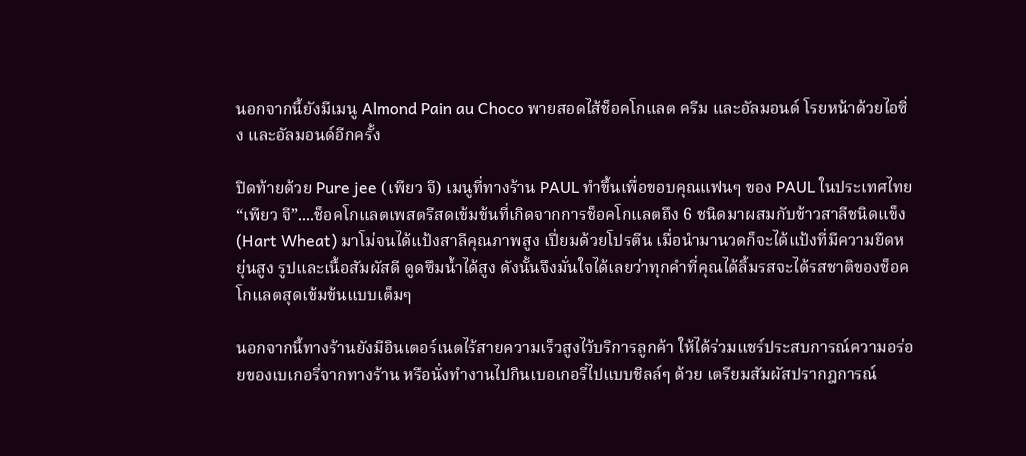นอกจากนี้ยังมีเมนู Almond Pain au Choco พายสอดไส้ช็อคโกแลต ครีม และอัลมอนด์ โรยหน้าด้วยไอซิ่ง และอัลมอนด์อีกครั้ง

ปิดท้ายด้วย Pure jee (เพียว จี) เมนูที่ทางร้าน PAUL ทำขึ้นเพื่อขอบคุณแฟนๆ ของ PAUL ในประเทศไทย “เพียว จี”....ช็อคโกแลตเพสตรีสดเข้มข้นที่เกิดจากการช็อคโกแลตถึง 6 ชนิดมาผสมกับข้าวสาลีชนิดแข็ง (Hart Wheat) มาโม่จนได้แป้งสาลีคุณภาพสูง เปี่ยมด้วยโปรตีน เมื่อนำมานวดก็จะได้แป้งที่มีความยืดหยุ่นสูง รูปและเนื้อสัมผัสดี ดูดซึมน้ำได้สูง ดังนั้นจึงมั่นใจได้เลยว่าทุกคำที่คุณได้ลิ้มรสจะได้รสชาติของช็อคโกแลตสุดเข้มข้นแบบเต็มๆ

นอกจากนี้ทางร้านยังมีอินเตอร์เนตไร้สายความเร็วสูงไว้บริการลูกค้า ให้ได้ร่วมแชร์ประสบการณ์ความอร่อยของเบเกอรี่จากทางร้าน หรือนั่งทำงานไปกินเบอเกอรี่ไปแบบชิลล์ๆ ด้วย เตรียมสัมผัสปรากฎการณ์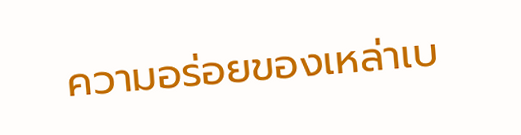ความอร่อยของเหล่าเบ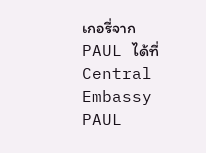เกอรี่จาก PAUL ได้ที่ Central Embassy PAUL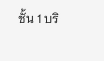ชั้น 1 บริ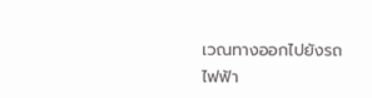เวณทางออกไปยังรถไฟฟ้า